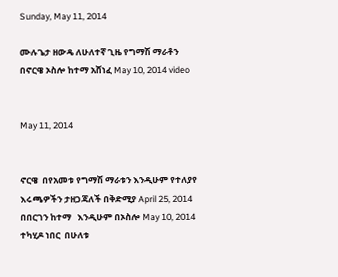Sunday, May 11, 2014

ሙሉጌታ ዘውዴ ለሁለተኛ ጊዜ የግማሽ ማራቶን በኖርዌ ኦስሎ ከተማ አሸነፈ May 10, 2014 video


May 11, 2014


ኖርዌ  በየአመቱ የግማሽ ማራቱን እንዲሁም የተለያየ  እሩጫዎችን ታዘጋጃለች በቅድሚያ April 25, 2014 በበርገን ከተማ   እንዲሁም በኦስሎ May 10, 2014 ተካሂዶ ነበር  በሁለቱ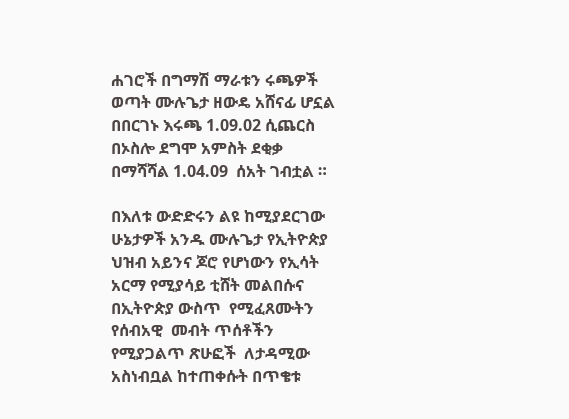ሐገሮች በግማሽ ማራቱን ሩጫዎች ወጣት ሙሉጌታ ዘውዴ አሸናፊ ሆኗል  በበርገኑ እሩጫ 1.09.02 ሲጨርስ በኦስሎ ደግሞ አምስት ደቂቃ በማሻሻል 1.04.09  ሰአት ገብቷል ።

በእለቱ ውድድሩን ልዩ ከሚያደርገው ሁኔታዎች አንዱ ሙሉጌታ የኢትዮጵያ ህዝብ አይንና ጆሮ የሆነውን የኢሳት አርማ የሚያሳይ ቲሸት መልበሱና  በኢትዮጵያ ውስጥ  የሚፈጸሙትን  የሰብአዊ  መብት ጥሰቶችን  የሚያጋልጥ ጽሁፎች  ለታዳሚው አስነብቧል ከተጠቀሱት በጥቄቱ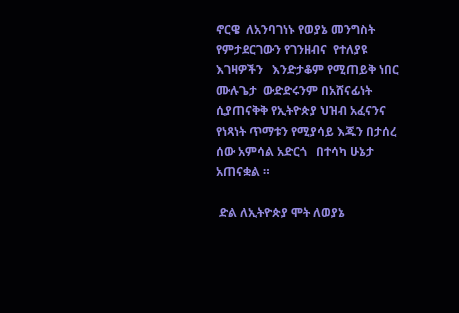ኖርዌ  ለአንባገነኑ የወያኔ መንግስት የምታደርገውን የገንዘብና  የተለያዩ  እገዛዎችን   እንድታቆም የሚጠይቅ ነበር  ሙሉጌታ  ውድድሩንም በአሸናፊነት  ሲያጠናቅቅ የኢትዮጵያ ህዝብ አፈናንና የነጻነት ጥማቱን የሚያሳይ እጁን በታሰረ ሰው አምሳል አድርጎ   በተሳካ ሁኔታ  አጠናቋል ።

 ድል ለኢትዮጵያ ሞት ለወያኔ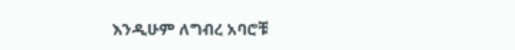እንዲሁም ለግብረ አባሮቹ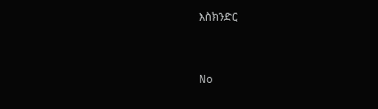እስክንድር


No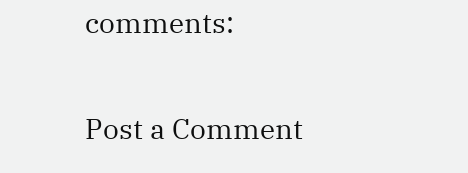comments:

Post a Comment